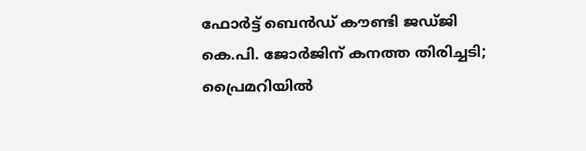ഫോർട്ട് ബെൻഡ് കൗണ്ടി ജഡ്ജി കെ.പി. ജോർജിന് കനത്ത തിരിച്ചടി; പ്രൈമറിയിൽ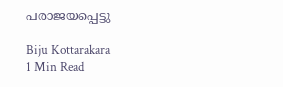പരാജയപ്പെട്ടു

Biju Kottarakara
1 Min Read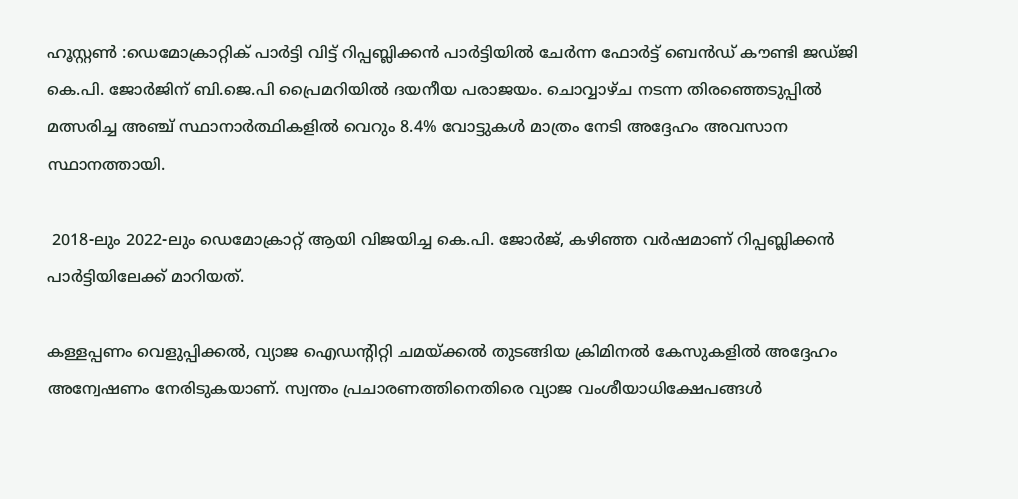ഹൂസ്റ്റൺ :ഡെമോക്രാറ്റിക് പാർട്ടി വിട്ട് റിപ്പബ്ലിക്കൻ പാർട്ടിയിൽ ചേർന്ന ഫോർട്ട് ബെൻഡ് കൗണ്ടി ജഡ്ജി കെ.പി. ജോർജിന് ബി.ജെ.പി പ്രൈമറിയിൽ ദയനീയ പരാജയം. ചൊവ്വാഴ്ച നടന്ന തിരഞ്ഞെടുപ്പിൽ മത്സരിച്ച അഞ്ച് സ്ഥാനാർത്ഥികളിൽ വെറും 8.4% വോട്ടുകൾ മാത്രം നേടി അദ്ദേഹം അവസാന സ്ഥാനത്തായി.

 2018-ലും 2022-ലും ഡെമോക്രാറ്റ് ആയി വിജയിച്ച കെ.പി. ജോർജ്, കഴിഞ്ഞ വർഷമാണ് റിപ്പബ്ലിക്കൻ പാർട്ടിയിലേക്ക് മാറിയത്.

കള്ളപ്പണം വെളുപ്പിക്കൽ, വ്യാജ ഐഡന്റിറ്റി ചമയ്ക്കൽ തുടങ്ങിയ ക്രിമിനൽ കേസുകളിൽ അദ്ദേഹം അന്വേഷണം നേരിടുകയാണ്. സ്വന്തം പ്രചാരണത്തിനെതിരെ വ്യാജ വംശീയാധിക്ഷേപങ്ങൾ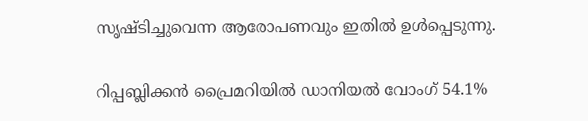സൃഷ്ടിച്ചുവെന്ന ആരോപണവും ഇതിൽ ഉൾപ്പെടുന്നു.

റിപ്പബ്ലിക്കൻ പ്രൈമറിയിൽ ഡാനിയൽ വോംഗ് 54.1%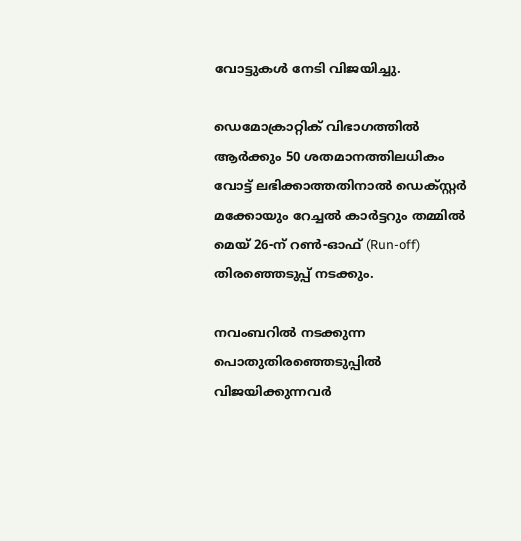വോട്ടുകൾ നേടി വിജയിച്ചു.

ഡെമോക്രാറ്റിക് വിഭാഗത്തിൽ ആർക്കും 50 ശതമാനത്തിലധികം വോട്ട് ലഭിക്കാത്തതിനാൽ ഡെക്സ്റ്റർ മക്കോയും റേച്ചൽ കാർട്ടറും തമ്മിൽ മെയ് 26-ന് റൺ-ഓഫ് (Run-off) തിരഞ്ഞെടുപ്പ് നടക്കും.

നവംബറിൽ നടക്കുന്ന പൊതുതിരഞ്ഞെടുപ്പിൽ വിജയിക്കുന്നവർ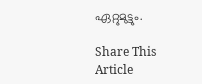ഏറ്റുമുട്ടും.

Share This Article